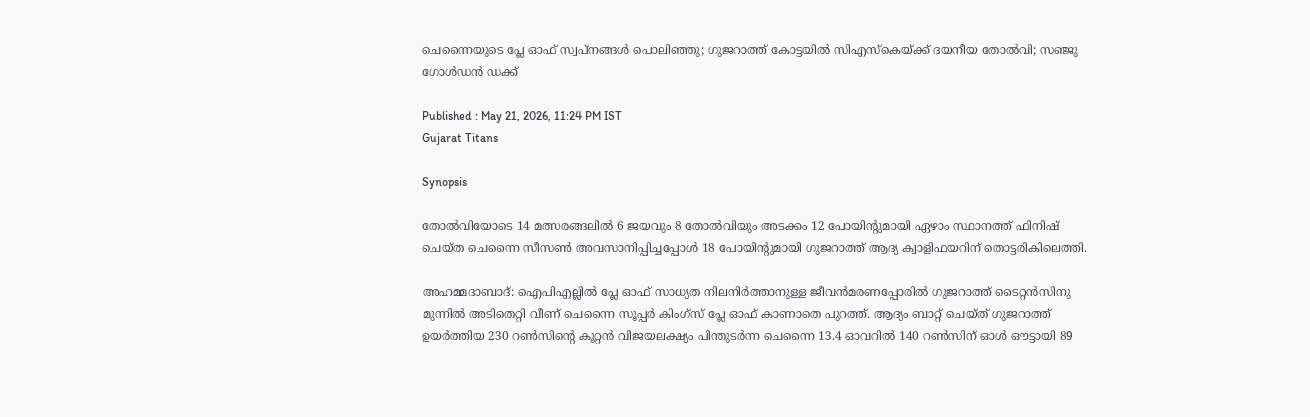ചെന്നൈയുടെ പ്ലേ ഓഫ് സ്വപ്നങ്ങൾ പൊലിഞ്ഞു; ഗുജറാത്ത് കോട്ടയിൽ സിഎസ്‌കെയ്ക്ക് ദയനീയ തോൽവി; സഞ്ജു ഗോൾഡൻ ഡക്ക്

Published : May 21, 2026, 11:24 PM IST
Gujarat Titans

Synopsis

തോല്‍വിയോടെ 14 മത്സരങ്ങലില്‍ 6 ജയവും 8 തോല്‍വിയും അടക്കം 12 പോയിന്‍റുമായി ഏഴാം സ്ഥാനത്ത് ഫിനിഷ് ചെയ്ത ചെന്നൈ സീസണ്‍ അവസാനിപ്പിച്ചപ്പോള്‍ 18 പോയിന്‍റുമായി ഗുജറാത്ത് ആദ്യ ക്വാളിഫയറിന് തൊട്ടരികിലെത്തി.

അഹമ്മദാബാദ്: ഐപിഎല്ലില്‍ പ്ലേ ഓഫ് സാധ്യത നിലനിര്‍ത്താനുള്ള ജീവന്‍മരണപ്പോരില്‍ ഗുജറാത്ത് ടൈറ്റന്‍സിനു മുന്നില്‍ അടിതെറ്റി വീണ് ചെന്നൈ സൂപ്പര്‍ കിംഗ്സ് പ്ലേ ഓഫ് കാണാതെ പുറത്ത്. ആദ്യം ബാറ്റ് ചെയ്ത് ഗുജറാത്ത് ഉയര്‍ത്തിയ 230 റണ്‍സിന്‍റെ കൂറ്റന്‍ വിജയലക്ഷ്യം പിന്തുടര്‍ന്ന ചെന്നൈ 13.4 ഓവറില്‍ 140 റണ്‍സിന് ഓള്‍ ഔട്ടായി 89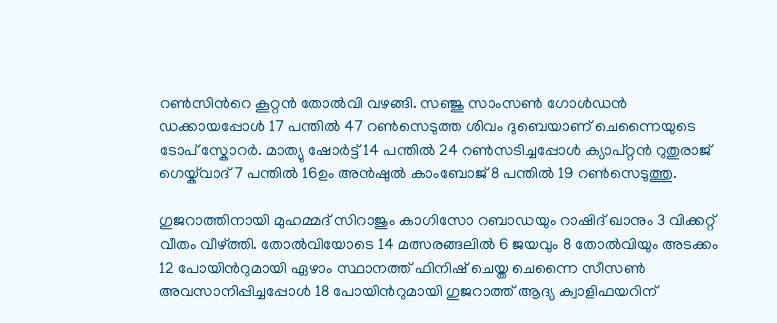റണ്‍സിന്‍റെ കൂറ്റന്‍ തോല്‍വി വഴങ്ങി. സഞ്ജു സാംസണ്‍ ഗോള്‍ഡന്‍ ഡക്കായപ്പോൾ 17 പന്തില്‍ 47 റണ്‍സെടുത്ത ശിവം ദുബെയാണ് ചെന്നൈയുടെ ടോപ് സ്കോറര്‍. മാത്യു ഷോര്‍ട്ട് 14 പന്തില്‍ 24 റണ്‍സടിച്ചപ്പോള്‍ ക്യാപ്റ്റൻ റുതുരാജ് ഗെയ്ക്‌വാദ് 7 പന്തില്‍ 16ഉം അന്‍ഷുല്‍ കാംബോജ് 8 പന്തില്‍ 19 റണ്‍സെടുത്തു.

ഗുജറാത്തിനായി മുഹമ്മദ് സിറാജും കാഗിസോ റബാഡയും റാഷിദ് ഖാനും 3 വിക്കറ്റ് വീതം വീഴ്ത്തി. തോല്‍വിയോടെ 14 മത്സരങ്ങലില്‍ 6 ജയവും 8 തോല്‍വിയും അടക്കം 12 പോയിന്‍റുമായി ഏഴാം സ്ഥാനത്ത് ഫിനിഷ് ചെയ്ത ചെന്നൈ സീസണ്‍ അവസാനിപ്പിച്ചപ്പോള്‍ 18 പോയിന്‍റുമായി ഗുജറാത്ത് ആദ്യ ക്വാളിഫയറിന്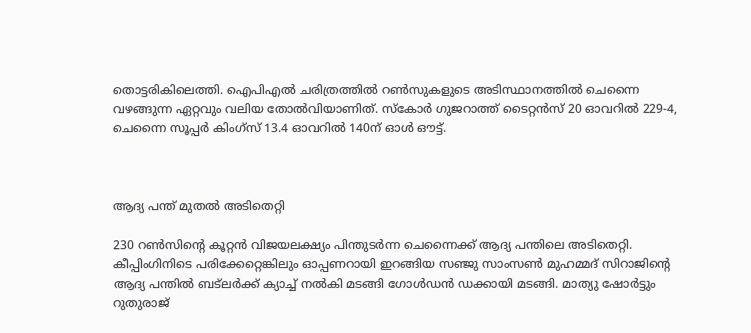തൊട്ടരികിലെത്തി. ഐപിഎല്‍ ചരിത്രത്തില്‍ റണ്‍സുകളുടെ അടിസ്ഥാനത്തില്‍ ചെന്നൈ വഴങ്ങുന്ന ഏറ്റവും വലിയ തോല്‍വിയാണിത്. സ്കോര്‍ ഗുജറാത്ത് ടൈറ്റൻസ് 20 ഓവറില്‍ 229-4, ചെന്നൈ സൂപ്പര്‍ കിംഗ്സ് 13.4 ഓവറില്‍ 140ന് ഓള്‍ ഔട്ട്.



ആദ്യ പന്ത് മുതല്‍ അടിതെറ്റി

230 റണ്‍സിന്‍റെ കൂറ്റന്‍ വിജയലക്ഷ്യം പിന്തുടര്‍ന്ന ചെന്നൈക്ക് ആദ്യ പന്തിലെ അടിതെറ്റി. കീപ്പിംഗിനിടെ പരിക്കേറ്റെങ്കിലും ഓപ്പണറായി ഇറങ്ങിയ സഞ്ജു സാംസണ്‍ മുഹമ്മദ് സിറാജിന്‍റെ ആദ്യ പന്തില്‍ ബട്‌ലര്‍ക്ക് ക്യാച്ച് നല്‍കി മടങ്ങി ഗോള്‍ഡന്‍ ഡക്കായി മടങ്ങി. മാത്യു ഷോര്‍ട്ടും റുതുരാജ്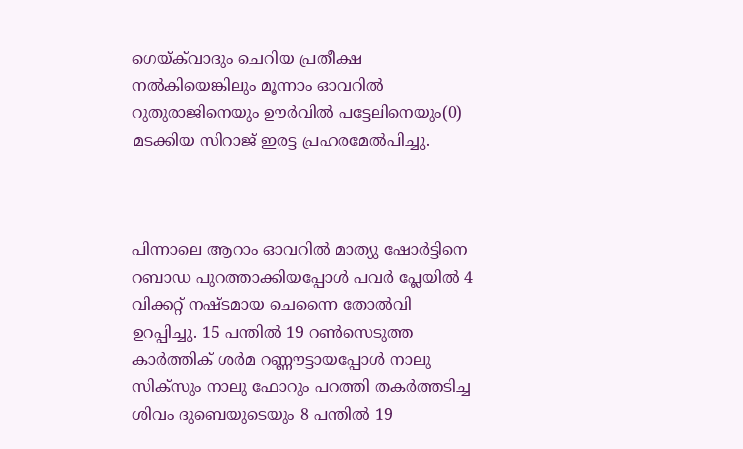ഗെയ്ക്‌വാദും ചെറിയ പ്രതീക്ഷ നല്‍കിയെങ്കിലും മൂന്നാം ഓവറില്‍ റുതുരാജിനെയും ഊര്‍വില്‍ പട്ടേലിനെയും(0) മടക്കിയ സിറാജ് ഇരട്ട പ്രഹരമേല്‍പിച്ചു.



പിന്നാലെ ആറാം ഓവറില്‍ മാത്യു ഷോര്‍ട്ടിനെ റബാഡ പുറത്താക്കിയപ്പോള്‍ പവര്‍ പ്ലേയില്‍ 4 വിക്കറ്റ് നഷ്ടമായ ചെന്നൈ തോല്‍വി ഉറപ്പിച്ചു. 15 പന്തില്‍ 19 റണ്‍സെടുത്ത കാര്‍ത്തിക് ശര്‍മ റണ്ണൗട്ടായപ്പോള്‍ നാലു സിക്സും നാലു ഫോറും പറത്തി തകര്‍ത്തടിച്ച ശിവം ദുബെയുടെയും 8 പന്തില്‍ 19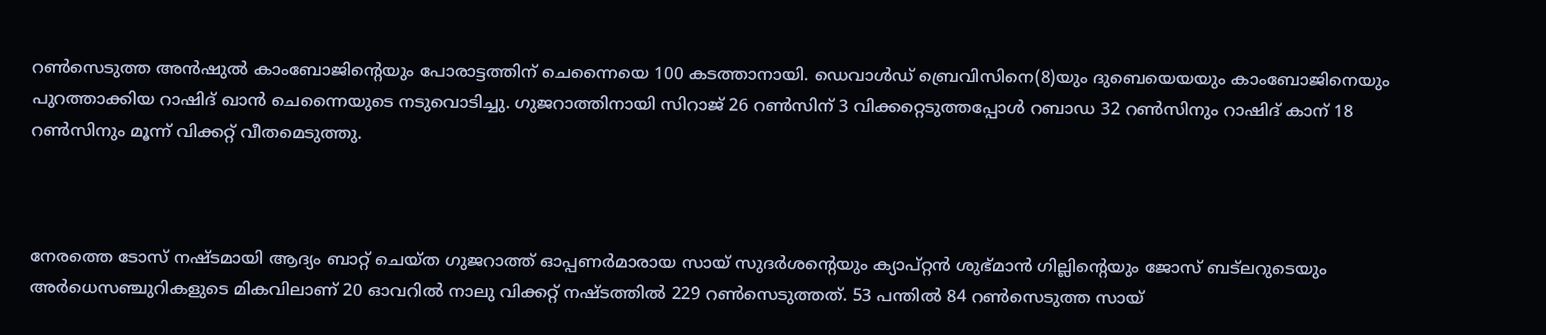റണ്‍സെടുത്ത അന്‍ഷുല്‍ കാംബോജിന്‍റെയും പോരാട്ടത്തിന് ചെന്നൈയെ 100 കടത്താനായി. ഡെവാള്‍ഡ് ബ്രെവിസിനെ(8)യും ദുബെയെയയും കാംബോജിനെയും പുറത്താക്കിയ റാഷിദ് ഖാന്‍ ചെന്നൈയുടെ നടുവൊടിച്ചു. ഗുജറാത്തിനായി സിറാജ് 26 റണ്‍സിന് 3 വിക്കറ്റെടുത്തപ്പോള്‍ റബാഡ 32 റണ്‍സിനും റാഷിദ് കാന് 18 റണ്‍സിനും മൂന്ന് വിക്കറ്റ് വീതമെടുത്തു.



നേരത്തെ ടോസ് നഷ്ടമായി ആദ്യം ബാറ്റ് ചെയ്ത ഗുജറാത്ത് ഓപ്പണര്‍മാരായ സായ് സുദര്‍ശന്‍റെയും ക്യാപ്റ്റൻ ശുഭ്മാന്‍ ഗില്ലിന്‍റെയും ജോസ് ബട്‌ലറുടെയും അര്‍ധെസഞ്ചുറികളുടെ മികവിലാണ് 20 ഓവറില്‍ നാലു വിക്കറ്റ് നഷ്ടത്തില്‍ 229 റണ്‍സെടുത്തത്. 53 പന്തില്‍ 84 റണ്‍സെടുത്ത സായ്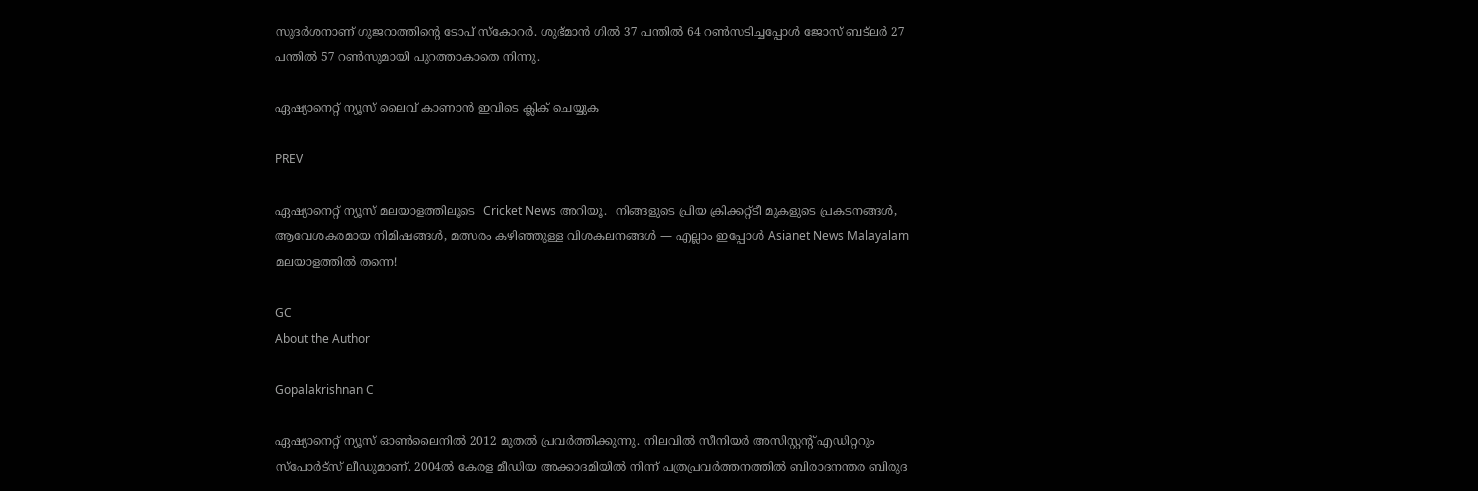സുദര്‍ശനാണ് ഗുജറാത്തിന്‍റെ ടോപ് സ്കോറര്‍. ശുഭ്മാന്‍ ഗില്‍ 37 പന്തില്‍ 64 റണ്‍സടിച്ചപ്പോള്‍ ജോസ് ബട്‌ലര്‍ 27 പന്തില്‍ 57 റൺസുമായി പുറത്താകാതെ നിന്നു.

ഏഷ്യാനെറ്റ് ന്യൂസ് ലൈവ് കാണാന്‍ ഇവിടെ ക്ലിക് ചെയ്യുക

PREV

ഏഷ്യാനെറ്റ് ന്യൂസ് മലയാളത്തിലൂടെ  Cricket News അറിയൂ.  നിങ്ങളുടെ പ്രിയ ക്രിക്കറ്റ്ടീ മുകളുടെ പ്രകടനങ്ങൾ, ആവേശകരമായ നിമിഷങ്ങൾ, മത്സരം കഴിഞ്ഞുള്ള വിശകലനങ്ങൾ — എല്ലാം ഇപ്പോൾ Asianet News Malayalam മലയാളത്തിൽ തന്നെ!

GC
About the Author

Gopalakrishnan C

ഏഷ്യാനെറ്റ് ന്യൂസ് ഓണ്‍ലൈനില്‍ 2012 മുതല്‍ പ്രവര്‍ത്തിക്കുന്നു. നിലവില്‍ സീനിയര്‍ അസിസ്റ്റന്‍റ് എഡിറ്ററും സ്പോർട്സ് ലീഡുമാണ്. 2004ൽ കേരള മീഡിയ അക്കാദമിയില്‍ നിന്ന് പത്രപ്രവര്‍ത്തനത്തില്‍ ബിരാദനന്തര ബിരുദ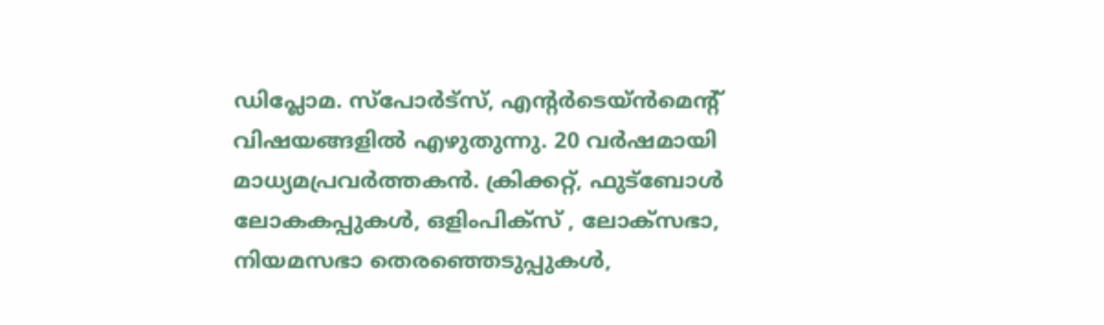ഡിപ്ലോമ. സ്പോര്‍ട്സ്, എന്‍റര്‍ടെയ്ൻമെന്‍റ് വിഷയങ്ങളില്‍ എഴുതുന്നു. 20 വര്‍ഷമായി മാധ്യമപ്രവര്‍ത്തകൻ. ക്രിക്കറ്റ്, ഫുട്ബോള്‍ ലോകകപ്പുകൾ, ഒളിംപിക്സ് , ലോക്സഭാ, നിയമസഭാ തെരഞ്ഞെടുപ്പുകള്‍,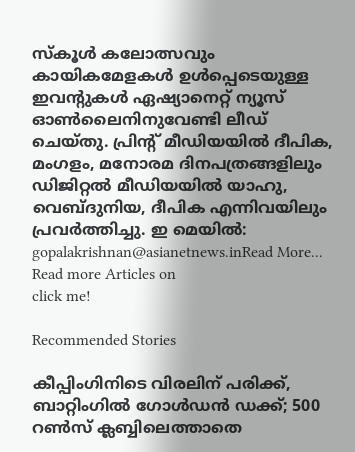സ്കൂള്‍ കലോത്സവും കായികമേളകള്‍ ഉള്‍പ്പെടെയുള്ള ഇവന്‍റുകള്‍ ഏഷ്യാനെറ്റ് ന്യൂസ് ഓണ്‍ലൈനിനുവേണ്ടി ലീഡ് ചെയ്തു. പ്രിന്‍റ് മീഡിയയില്‍ ദീപിക, മംഗളം, മനോരമ ദിനപത്രങ്ങളിലും ഡിജിറ്റൽ മീഡിയയില്‍ യാഹു, വെബ്ദുനിയ, ദീപിക എന്നിവയിലും പ്രവര്‍ത്തിച്ചു. ഇ മെയില്‍: gopalakrishnan@asianetnews.inRead More...
Read more Articles on
click me!

Recommended Stories

കീപ്പിംഗിനിടെ വിരലിന് പരിക്ക്, ബാറ്റിംഗിൽ ഗോൾഡൻ ഡക്ക്; 500 റൺസ് ക്ലബ്ബിലെത്താതെ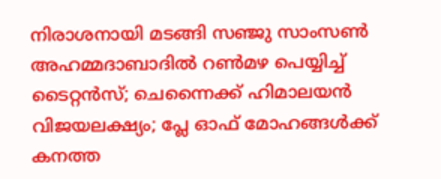നിരാശനായി മടങ്ങി സഞ്ജു സാംസൺ
അഹമ്മദാബാദിൽ റൺമഴ പെയ്യിച്ച് ടൈറ്റൻസ്; ചെന്നൈക്ക് ഹിമാലയൻ വിജയലക്ഷ്യം; പ്ലേ ഓഫ് മോഹങ്ങൾക്ക് കനത്ത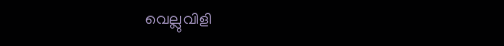വെല്ലുവിളി